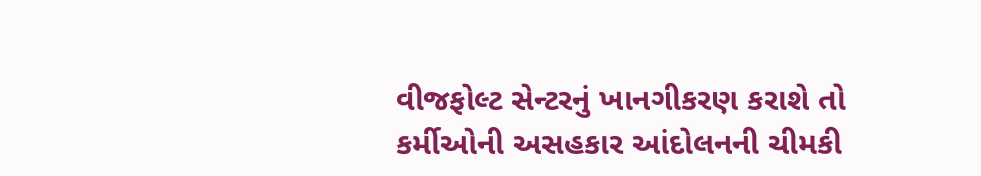વીજફોલ્ટ સેન્ટરનું ખાનગીકરણ કરાશે તો કર્મીઓની અસહકાર આંદોલનની ચીમકી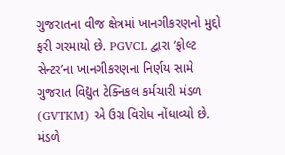ગુજરાતના વીજ ક્ષેત્રમાં ખાનગીકરણનો મુદ્દો ફરી ગરમાયો છે. PGVCL દ્વારા ‘ફોલ્ટ સેન્ટર’ના ખાનગીકરણના નિર્ણય સામે ગુજરાત વિદ્યુત ટેક્નિકલ કર્મચારી મંડળ (GVTKM) એ ઉગ્ર વિરોધ નોંધાવ્યો છે. મંડળે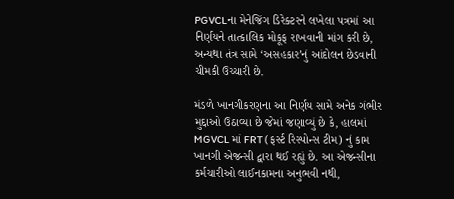PGVCLના મેનેજિંગ ડિરેક્ટરને લખેલા પત્રમાં આ નિર્ણયને તાત્કાલિક મોકૂફ રાખવાની માંગ કરી છે, અન્યથા તંત્ર સામે ‘અસહકાર’નું આંદોલન છેડવાની ચીમકી ઉચ્ચારી છે.

મંડળે ખાનગીકરણના આ નિર્ણય સામે અનેક ગંભીર મુદ્દાઓ ઉઠાવ્યા છે જેમાં જણાવ્યું છે કે, હાલમાં MGVCL માં FRT (ફર્સ્ટ રિસ્પોન્સ ટીમ) નું કામ ખાનગી એજન્સી દ્વારા થઈ રહ્યું છે. આ એજન્સીના કર્મચારીઓ લાઈનકામના અનુભવી નથી,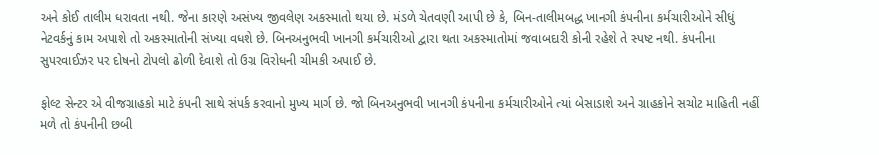અને કોઈ તાલીમ ધરાવતા નથી. જેના કારણે અસંખ્ય જીવલેણ અકસ્માતો થયા છે. મંડળે ચેતવણી આપી છે કે, બિન-તાલીમબદ્ધ ખાનગી કંપનીના કર્મચારીઓને સીધું નેટવર્કનું કામ અપાશે તો અકસ્માતોની સંખ્યા વધશે છે. બિનઅનુભવી ખાનગી કર્મચારીઓ દ્વારા થતા અકસ્માતોમાં જવાબદારી કોની રહેશે તે સ્પષ્ટ નથી. કંપનીના સુપરવાઈઝર પર દોષનો ટોપલો ઢોળી દેવાશે તો ઉગ્ર વિરોધની ચીમકી અપાઈ છે.

ફોલ્ટ સેન્ટર એ વીજગ્રાહકો માટે કંપની સાથે સંપર્ક કરવાનો મુખ્ય માર્ગ છે. જો બિનઅનુભવી ખાનગી કંપનીના કર્મચારીઓને ત્યાં બેસાડાશે અને ગ્રાહકોને સચોટ માહિતી નહીં મળે તો કંપનીની છબી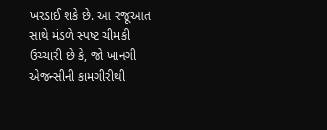ખરડાઈ શકે છે. આ રજૂઆત સાથે મંડળે સ્પષ્ટ ચીમકી ઉચ્ચારી છે કે, જો ખાનગી એજન્સીની કામગીરીથી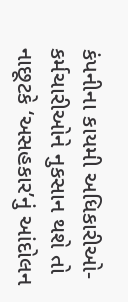કંપનીના કાયમી અધિકારીઓ-કર્મચારીઓને નુકસાન થશે તો નાછૂટકે ‘અસહકાર’નું આંદોલન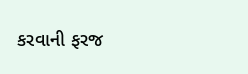કરવાની ફરજ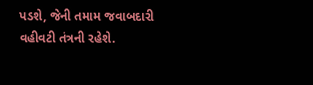પડશે, જેની તમામ જવાબદારી વહીવટી તંત્રની રહેશે.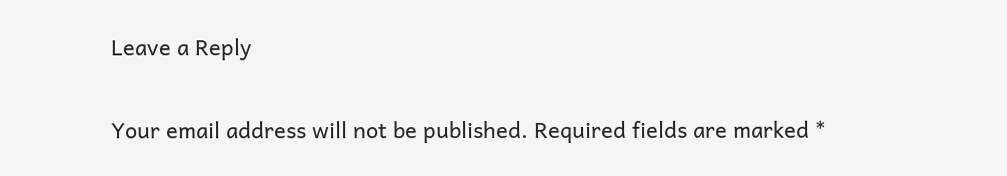Leave a Reply

Your email address will not be published. Required fields are marked *